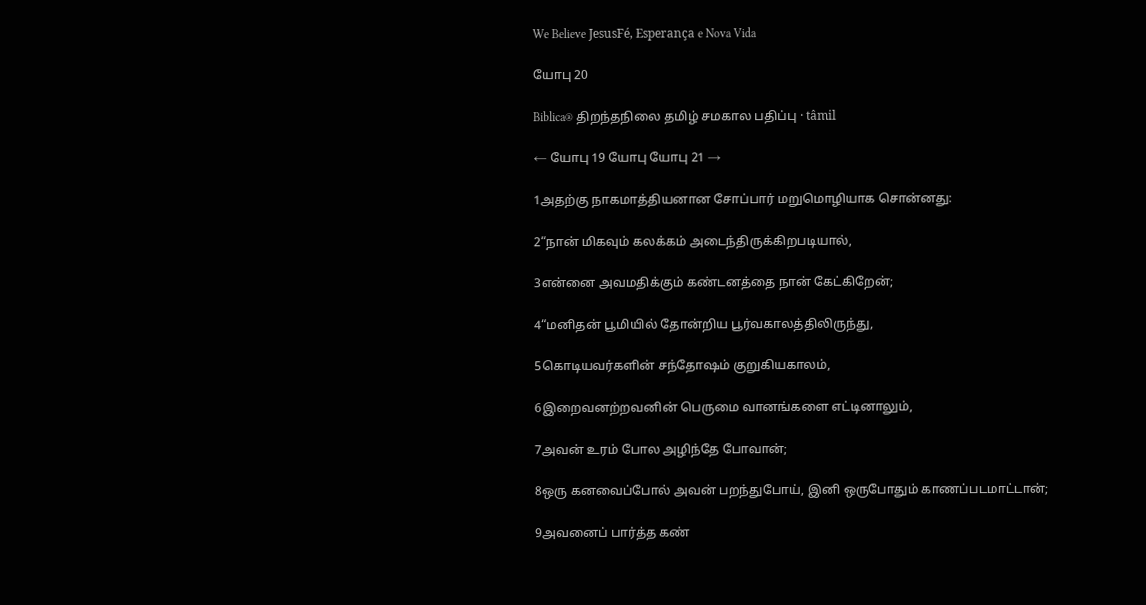We Believe JesusFé, Esperança e Nova Vida

யோபு 20

Biblica® திறந்தநிலை தமிழ் சமகால பதிப்பு · tâmil

← யோபு 19 யோபு யோபு 21 →

1அதற்கு நாகமாத்தியனான சோப்பார் மறுமொழியாக சொன்னது:

2“நான் மிகவும் கலக்கம் அடைந்திருக்கிறபடியால்,

3என்னை அவமதிக்கும் கண்டனத்தை நான் கேட்கிறேன்;

4“மனிதன் பூமியில் தோன்றிய பூர்வகாலத்திலிருந்து,

5கொடியவர்களின் சந்தோஷம் குறுகியகாலம்,

6இறைவனற்றவனின் பெருமை வானங்களை எட்டினாலும்,

7அவன் உரம் போல அழிந்தே போவான்;

8ஒரு கனவைப்போல் அவன் பறந்துபோய், இனி ஒருபோதும் காணப்படமாட்டான்;

9அவனைப் பார்த்த கண்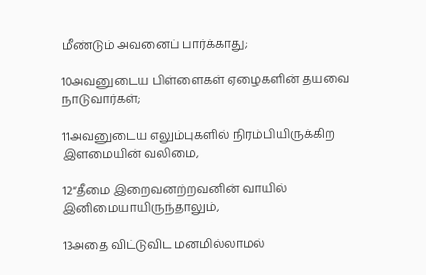மீண்டும் அவனைப் பார்க்காது;

10அவனுடைய பிள்ளைகள் ஏழைகளின் தயவை நாடுவார்கள்;

11அவனுடைய எலும்புகளில் நிரம்பியிருக்கிற இளமையின் வலிமை,

12“தீமை இறைவனற்றவனின் வாயில் இனிமையாயிருந்தாலும்,

13அதை விட்டுவிட மனமில்லாமல்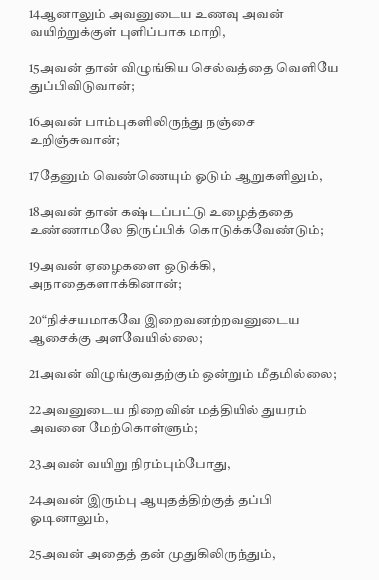14ஆனாலும் அவனுடைய உணவு அவன் வயிற்றுக்குள் புளிப்பாக மாறி,

15அவன் தான் விழுங்கிய செல்வத்தை வெளியே துப்பிவிடுவான்;

16அவன் பாம்புகளிலிருந்து நஞ்சை உறிஞ்சுவான்;

17தேனும் வெண்ணெயும் ஓடும் ஆறுகளிலும்,

18அவன் தான் கஷ்டப்பட்டு உழைத்ததை உண்ணாமலே திருப்பிக் கொடுக்கவேண்டும்;

19அவன் ஏழைகளை ஒடுக்கி, அநாதைகளாக்கினான்;

20“நிச்சயமாகவே இறைவனற்றவனுடைய ஆசைக்கு அளவேயில்லை;

21அவன் விழுங்குவதற்கும் ஒன்றும் மீதமில்லை;

22அவனுடைய நிறைவின் மத்தியில் துயரம் அவனை மேற்கொள்ளும்;

23அவன் வயிறு நிரம்பும்போது,

24அவன் இரும்பு ஆயுதத்திற்குத் தப்பி ஓடினாலும்,

25அவன் அதைத் தன் முதுகிலிருந்தும்,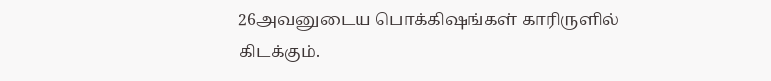26அவனுடைய பொக்கிஷங்கள் காரிருளில் கிடக்கும்.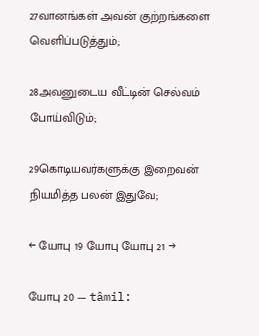27வானங்கள் அவன் குற்றங்களை வெளிப்படுத்தும்;

28அவனுடைய வீட்டின் செல்வம் போய்விடும்;

29கொடியவர்களுக்கு இறைவன் நியமித்த பலன் இதுவே;

← யோபு 19 யோபு யோபு 21 →

யோபு 20 — tâmil: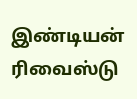இண்டியன் ரிவைஸ்டு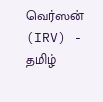வெர்ஸன் (IRV) - தமிழ்